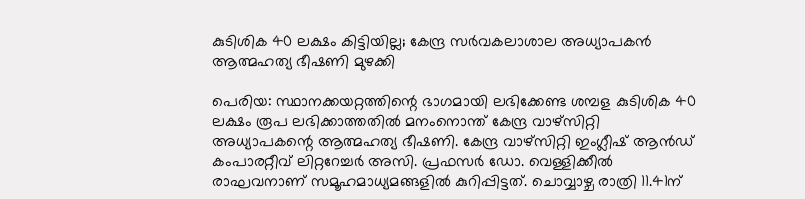കുടിശിക 40 ലക്ഷം കിട്ടിയില്ല; കേന്ദ്ര സർവകലാശാല അധ്യാപകൻ ആത്മഹത്യ ഭീഷണി മുഴക്കി

പെരിയ: സ്ഥാനക്കയറ്റത്തിന്റെ ഭാഗമായി ലഭിക്കേണ്ട ശമ്പള കുടിശിക 40 ലക്ഷം രൂപ ലഭിക്കാത്തതിൽ മനംനൊന്ത് കേന്ദ്ര വാഴ്സിറ്റി അധ്യാപകന്റെ ആത്മഹത്യ ഭീഷണി. കേന്ദ്ര വാഴ്സിറ്റി ഇംഗ്ലീഷ് ആൻഡ് കംപാരറ്റീവ് ലിറ്ററേച്ചർ അസി. പ്രഫസർ ഡോ. വെള്ളിക്കീൽ രാഘവനാണ് സമൂഹമാധ്യമങ്ങളിൽ കുറിപ്പിട്ടത്. ചൊവ്വാഴ്ച രാത്രി 11.41ന്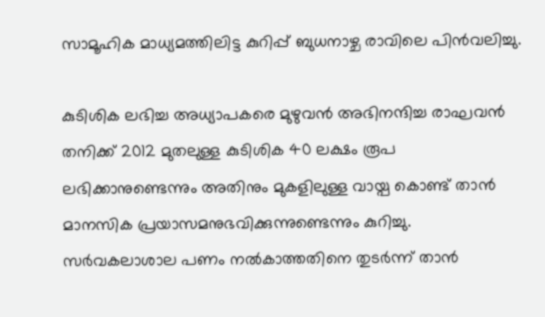സാമൂഹിക മാധ്യമത്തിലിട്ട കുറിപ്പ് ബുധനാഴ്ച രാവിലെ പിൻവലിച്ചു.

കുടിശിക ലഭിച്ച അധ്യാപകരെ മുഴുവൻ അഭിനന്ദിച്ച രാഘവൻ തനിക്ക് 2012 മുതലുള്ള കുടിശിക 40 ലക്ഷം രൂപ ലഭിക്കാനുണ്ടെന്നും അതിനും മുകളിലുള്ള വായ്പ കൊണ്ട് താൻ മാനസിക പ്രയാസമനുഭവിക്കുന്നുണ്ടെന്നും കുറിച്ചു. സർവകലാശാല പണം നൽകാത്തതിനെ തുടർന്ന് താൻ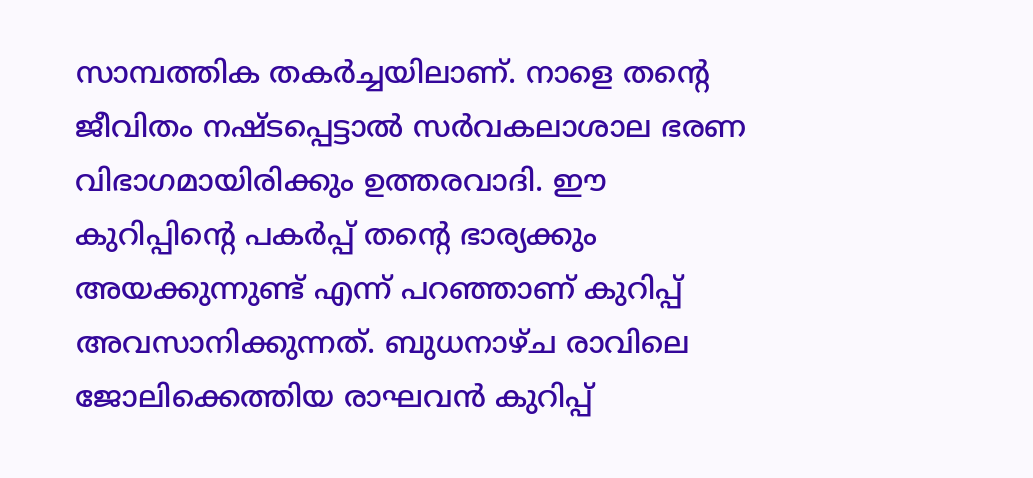സാമ്പത്തിക തകർച്ചയിലാണ്. നാളെ തന്റെ ജീവിതം നഷ്ടപ്പെട്ടാൽ സർവകലാശാല ഭരണ വിഭാഗമായിരിക്കും ഉത്തരവാദി. ഈ കുറിപ്പിന്റെ പകർപ്പ് തന്റെ ഭാര്യക്കും അയക്കുന്നുണ്ട് എന്ന് പറഞ്ഞാണ് കുറിപ്പ് അവസാനിക്കുന്നത്. ബുധനാഴ്ച രാവിലെ ജോലിക്കെത്തിയ രാഘവൻ കുറിപ്പ്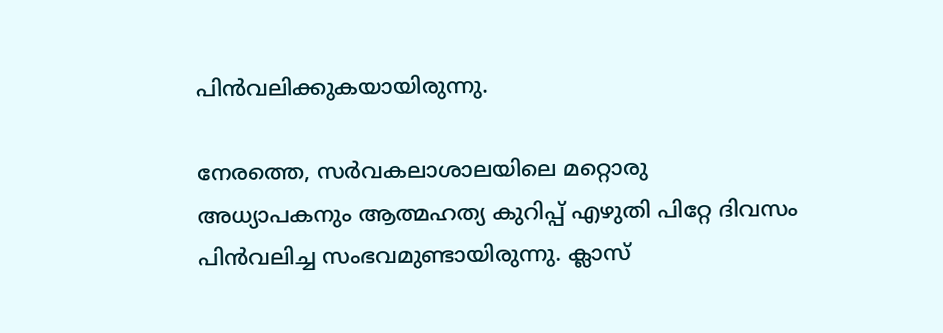പിൻവലിക്കുകയായിരുന്നു.

നേരത്തെ, സർവകലാശാലയിലെ മറ്റൊരു അധ്യാപകനും ആത്മഹത്യ കുറിപ്പ് എഴുതി പിറ്റേ ദിവസം പിൻവലിച്ച സംഭവമുണ്ടായിരുന്നു. ക്ലാസ്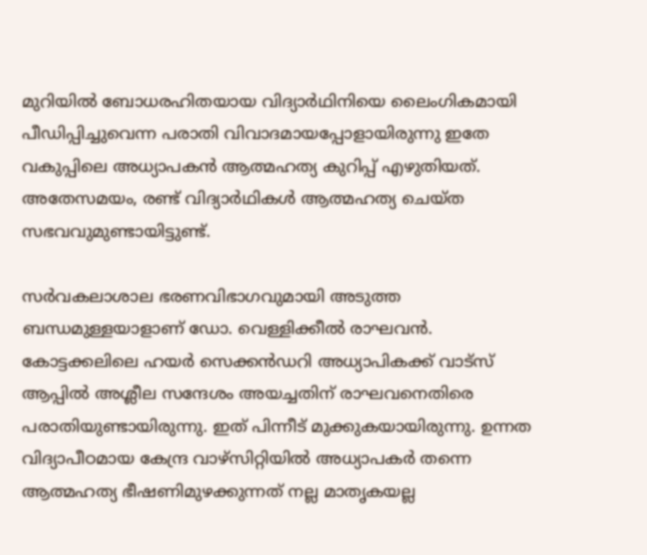മുറിയിൽ ബോധരഹിതയായ വിദ്യാർഥിനിയെ ലൈംഗികമായി പീഡിപ്പിച്ചുവെന്ന പരാതി വിവാദമായപ്പോളായിരുന്നു ഇതേ വകുപ്പിലെ അധ്യാപകൻ ആത്മഹത്യ കുറിപ്പ് എഴുതിയത്. അതേസമയം, രണ്ട് വിദ്യാർഥികൾ ആത്മഹത്യ ചെയ്ത സഭവവുമുണ്ടായിട്ടുണ്ട്.

സർവകലാശാല ഭരണവിഭാഗവുമായി അടുത്ത ബന്ധമുള്ളയാളാണ് ഡോ. വെള്ളിക്കീൽ രാഘവൻ. കോട്ടക്കലിലെ ഹയർ സെക്കൻഡറി അധ്യാപികക്ക് വാട്സ് ആപ്പിൽ അശ്ലീല സന്ദേശം അയച്ചതിന് രാഘവനെതിരെ പരാതിയുണ്ടായിരുന്നു. ഇത് പിന്നീട് മുക്കുകയായിരുന്നു. ഉന്നത വിദ്യാപീഠമായ കേന്ദ്ര വാഴ്സിറ്റിയിൽ അധ്യാപകർ തന്നെ ആത്മഹത്യ ഭീഷണിമുഴക്കുന്നത് നല്ല മാതൃകയല്ല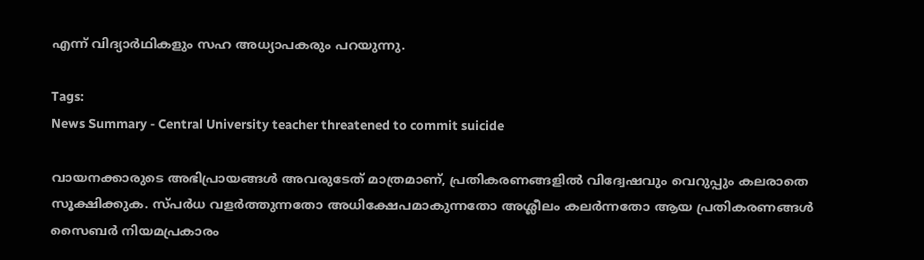എന്ന് വിദ്യാർഥികളും സഹ അധ്യാപകരും പറയുന്നു.

Tags:
News Summary - Central University teacher threatened to commit suicide

വായനക്കാരുടെ അഭിപ്രായങ്ങള്‍ അവരുടേത് മാത്രമാണ്, പ്രതികരണങ്ങളിൽ വിദ്വേഷവും വെറുപ്പും കലരാതെ സൂക്ഷിക്കുക. സ്പർധ വളർത്തുന്നതോ അധിക്ഷേപമാകുന്നതോ അശ്ലീലം കലർന്നതോ ആയ പ്രതികരണങ്ങൾ സൈബർ നിയമപ്രകാരം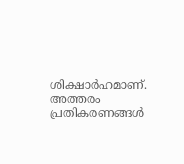ശിക്ഷാർഹമാണ്. അത്തരം പ്രതികരണങ്ങൾ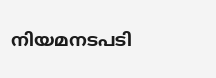നിയമനടപടി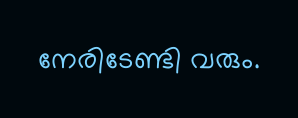നേരിടേണ്ടി വരും.